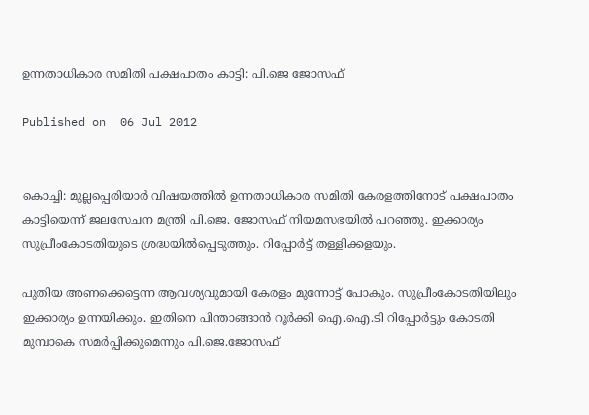ഉന്നതാധികാര സമിതി പക്ഷപാതം കാട്ടി: പി.ജെ ജോസഫ്‌

Published on  06 Jul 2012


കൊച്ചി: മുല്ലപ്പെരിയാര്‍ വിഷയത്തില്‍ ഉന്നതാധികാര സമിതി കേരളത്തിനോട് പക്ഷപാതം കാട്ടിയെന്ന് ജലസേചന മന്ത്രി പി.ജെ. ജോസഫ് നിയമസഭയില്‍ പറഞ്ഞു. ഇക്കാര്യം സുപ്രീംകോടതിയുടെ ശ്രദ്ധയില്‍പ്പെടുത്തും. റിപ്പോര്‍ട്ട് തള്ളിക്കളയും.

പുതിയ അണക്കെട്ടെന്ന ആവശ്യവുമായി കേരളം മുന്നോട്ട് പോകും. സുപ്രീംകോടതിയിലും ഇക്കാര്യം ഉന്നയിക്കും. ഇതിനെ പിന്താങ്ങാന്‍ റൂര്‍ക്കി ഐ.ഐ.ടി റിപ്പോര്‍ട്ടും കോടതി മുമ്പാകെ സമര്‍പ്പിക്കുമെന്നും പി.ജെ.ജോസഫ്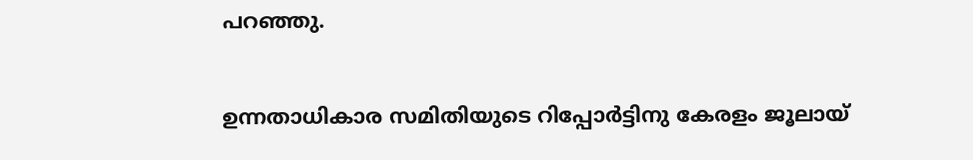പറഞ്ഞു.

ഉന്നതാധികാര സമിതിയുടെ റിപ്പോര്‍ട്ടിനു കേരളം ജൂലായ്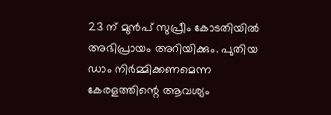23 ന് മുന്‍പ് സുപ്രീം കോടതിയില്‍ അഭിപ്രായം അറിയിക്കും. പുതിയ ഡാം നിര്‍മ്മിക്കണമെന്ന കേരളത്തിന്റെ ആവശ്യം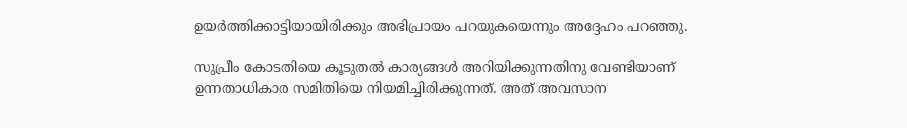ഉയര്‍ത്തിക്കാട്ടിയായിരിക്കും അഭിപ്രായം പറയുകയെന്നും അദ്ദേഹം പറഞ്ഞു.

സുപ്രീം കോടതിയെ കൂടുതല്‍ കാര്യങ്ങള്‍ അറിയിക്കുന്നതിനു വേണ്ടിയാണ് ഉന്നതാധികാര സമിതിയെ നിയമിച്ചിരിക്കുന്നത്. അത് അവസാന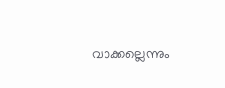വാക്കല്ലെന്നും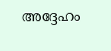അദ്ദേഹം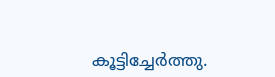കൂട്ടിച്ചേര്‍ത്തു.